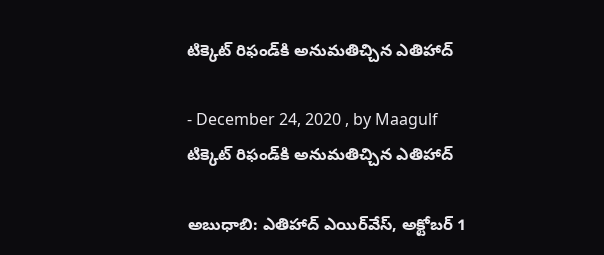టిక్కెట్‌ రిఫండ్‌కి అనుమతిచ్చిన ఎతిహాద్‌

- December 24, 2020 , by Maagulf
టిక్కెట్‌ రిఫండ్‌కి అనుమతిచ్చిన ఎతిహాద్‌

అబుధాబి: ఎతిహాద్‌ ఎయిర్‌వేస్‌, అక్టోబర్‌ 1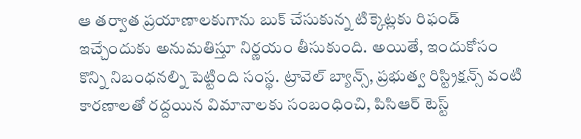ఆ తర్వాత ప్రయాణాలకుగాను బుక్‌ చేసుకున్న టిక్కెట్లకు రిఫండ్‌ ఇచ్చేందుకు అనుమతిస్తూ నిర్ణయం తీసుకుంది. అయితే, ఇందుకోసం కొన్ని నిబంధనల్ని పెట్టింది సంస్థ. ట్రావెల్‌ బ్యాన్స్‌, ప్రభుత్వ రిస్ట్రిక్షన్స్‌ వంటి కారణాలతో రద్దయిన విమానాలకు సంబంధించి, పిసిఆర్‌ టెస్ట్‌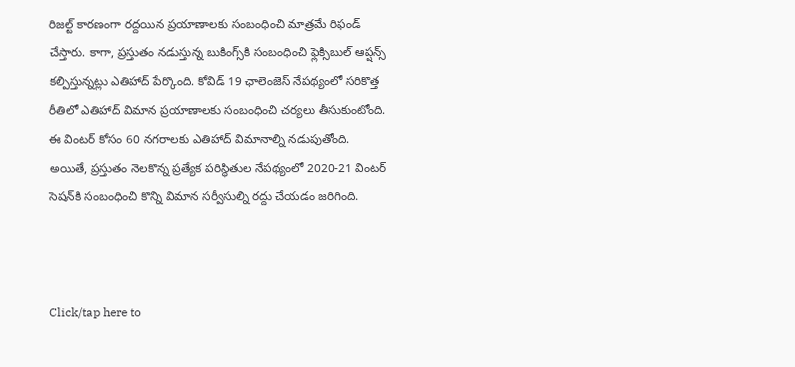రిజల్ట్‌ కారణంగా రద్దయిన ప్రయాణాలకు సంబంధించి మాత్రమే రిఫండ్‌ చేస్తారు. కాగా, ప్రస్తుతం నడుస్తున్న బుకింగ్స్‌కి సంబంధించి ఫ్లెక్సిబుల్‌ ఆప్షన్స్‌ కల్పిస్తున్నట్లు ఎతిహాద్‌ పేర్కొంది. కోవిడ్‌ 19 ఛాలెంజెస్‌ నేపథ్యంలో సరికొత్త రీతిలో ఎతిహాద్‌ విమాన ప్రయాణాలకు సంబంధించి చర్యలు తీసుకుంటోంది. ఈ వింటర్‌ కోసం 60 నగరాలకు ఎతిహాద్‌ విమానాల్ని నడుపుతోంది. అయితే, ప్రస్తుతం నెలకొన్న ప్రత్యేక పరిస్థితుల నేపథ్యంలో 2020-21 వింటర్‌ సెషన్‌కి సంబంధించి కొన్ని విమాన సర్వీసుల్ని రద్దు చేయడం జరిగింది.



Click/tap here to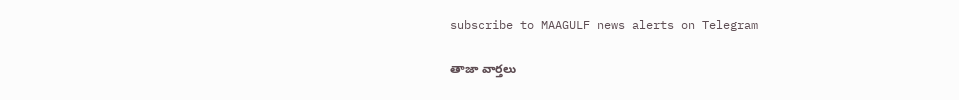subscribe to MAAGULF news alerts on Telegram

తాజా వార్తలు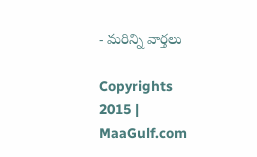- మరిన్ని వార్తలు

Copyrights 2015 | MaaGulf.com